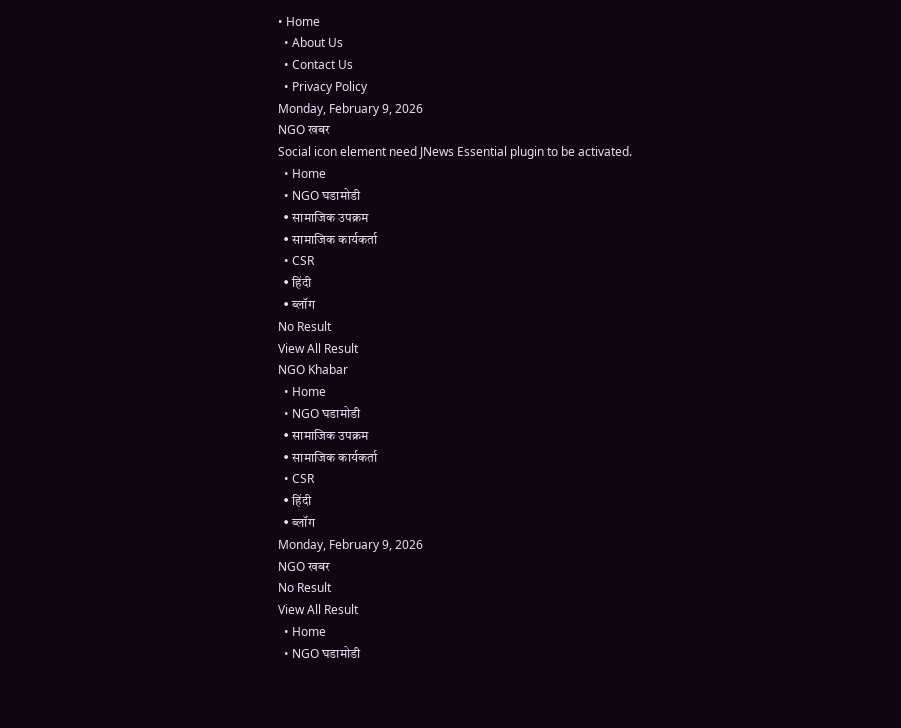• Home
  • About Us
  • Contact Us
  • Privacy Policy
Monday, February 9, 2026
NGO खबर
Social icon element need JNews Essential plugin to be activated.
  • Home
  • NGO घडामोडी
  • सामाजिक उपक्रम
  • सामाजिक कार्यकर्ता
  • CSR
  • हिंदी
  • ब्लॉग
No Result
View All Result
NGO Khabar
  • Home
  • NGO घडामोडी
  • सामाजिक उपक्रम
  • सामाजिक कार्यकर्ता
  • CSR
  • हिंदी
  • ब्लॉग
Monday, February 9, 2026
NGO खबर
No Result
View All Result
  • Home
  • NGO घडामोडी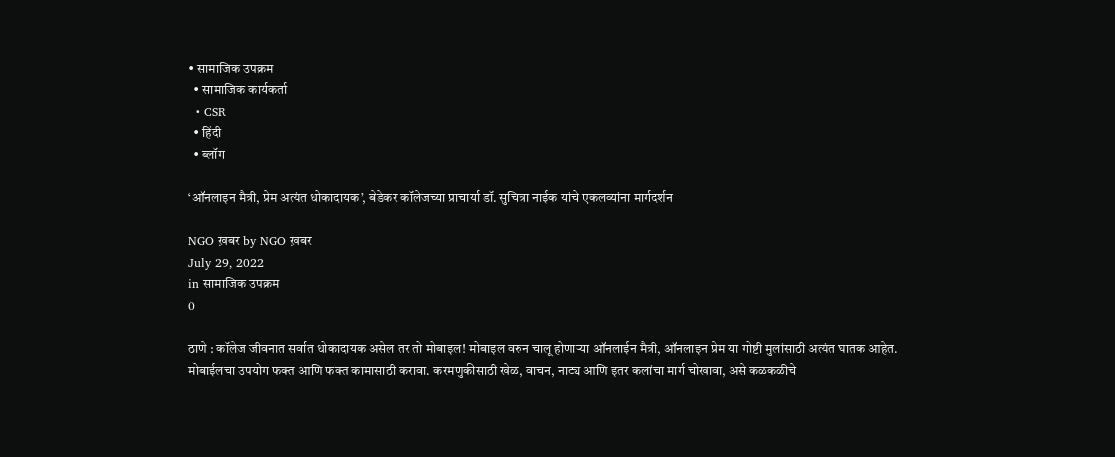• सामाजिक उपक्रम
  • सामाजिक कार्यकर्ता
  • CSR
  • हिंदी
  • ब्लॉग

‘ऑनलाइन मैत्री, प्रेम अत्यंत धोकादायक’, बेडेकर कॉलेजच्या प्राचार्या डॉ. सुचित्रा नाईक यांचे एकलव्यांना मार्गदर्शन

NGO ख़बर by NGO ख़बर
July 29, 2022
in सामाजिक उपक्रम
0

ठाणे : कॉलेज जीवनात सर्वात धोकादायक असेल तर तो मोबाइल! मोबाइल वरुन चालू होणाऱ्या ऑनलाईन मैत्री, ऑनलाइन प्रेम या गोष्टी मुलांसाठी अत्यंत घातक आहेत. मोबाईलचा उपयोग फक्त आणि फक्त कामासाठी करावा. करमणुकीसाठी खेळ, वाचन, नाट्य आणि इतर कलांचा मार्ग चोखावा, असे कळकळीचे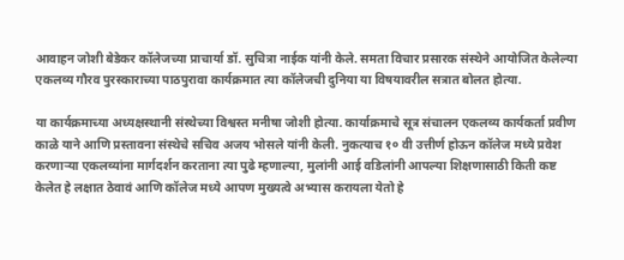आवाहन जोशी बेडेकर कॉलेजच्या प्राचार्या डॉ. सुचित्रा नाईक यांनी केले. समता विचार प्रसारक संस्थेने आयोजित केलेल्या एकलव्य गौरव पुरस्काराच्या पाठपुरावा कार्यक्रमात त्या कॉलेजची दुनिया या विषयावरील सत्रात बोलत होत्या.

या कार्यक्रमाच्या अध्यक्षस्थानी संस्थेच्या विश्वस्त मनीषा जोशी होत्या. कार्याक्रमाचे सूत्र संचालन एकलव्य कार्यकर्ता प्रवीण काळे याने आणि प्रस्तावना संस्थेचे सचिव अजय भोसले यांनी केली. नुकत्याच १० वी उत्तीर्ण होऊन कॉलेज मध्ये प्रवेश करणाऱ्या एकलव्यांना मार्गदर्शन करताना त्या पुढे म्हणाल्या, मुलांनी आई वडिलांनी आपल्या शिक्षणासाठी किती कष्ट केलेत हे लक्षात ठेवावं आणि कॉलेज मध्ये आपण मुख्यत्वे अभ्यास करायला येतो हे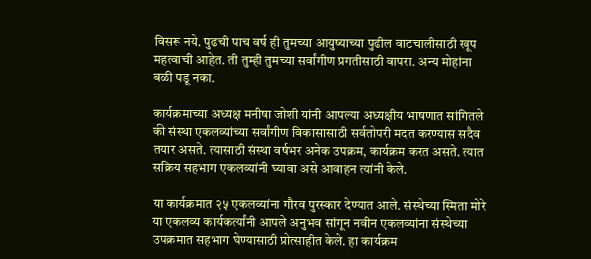विसरू नये. पुढची पाच वर्ष ही तुमच्या आयुष्याच्या पुढील वाटचालीसाठी खूप महत्वाची आहेत. ती तुम्ही तुमच्या सर्वांगीण प्रगतीसाठी वापरा. अन्य मोहांना बळी पडू नका.

कार्यक्रमाच्या अध्यक्ष मनीषा जोशी यांनी आपल्या अध्यक्षीय भाषणात सांगितले की संस्था एकलव्यांच्या सर्वांगीण विकासासाठी सर्वतोपरी मदत करण्यास सदैव तयार असते. त्यासाठी संस्था वर्षभर अनेक उपक्रम, कार्यक्रम करत असते. त्यात सक्रिय सहभाग एकलव्यांनी घ्यावा असे आवाहन त्यांनी केले.

या कार्यक्रमात २५ एकलव्यांना गौरव पुरस्कार देण्यात आले. संस्थेच्या स्मिता मोरे या एकलव्य कार्यकर्त्यांनी आपले अनुभव सांगून नवीन एकलव्यांना संस्थेच्या उपक्रमात सहभाग घेण्यासाठी प्रोत्साहीत केले. हा कार्यक्रम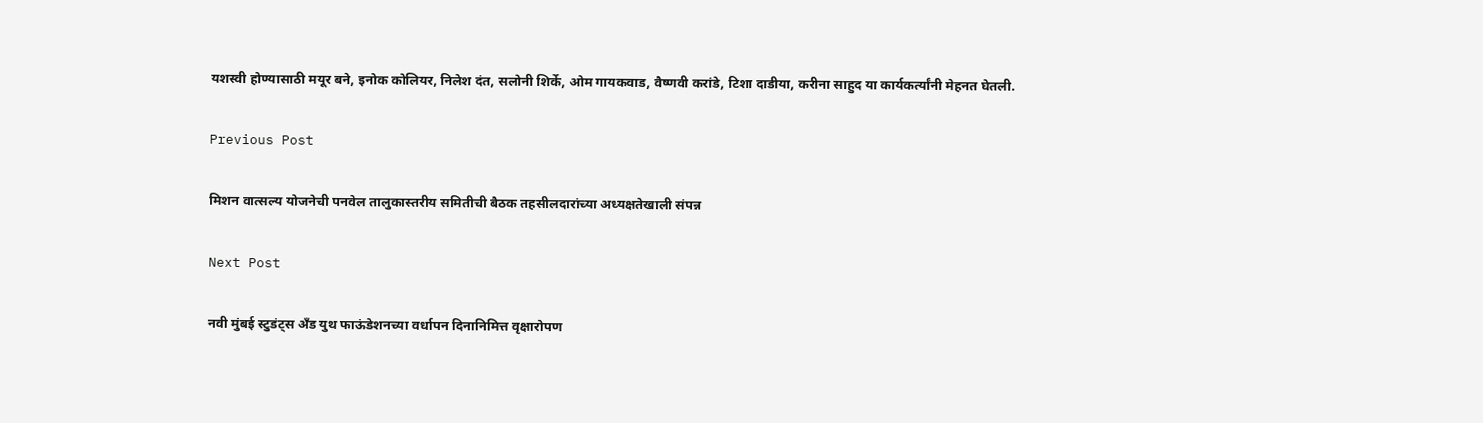यशस्वी होण्यासाठी मयूर बने, इनोक कोलियर, निलेश दंत, सलोनी शिर्के, ओम गायकवाड, वैष्णवी करांडे, टिशा दाडीया, करीना साहुद या कार्यकर्त्यांनी मेहनत घेतली.

Previous Post

मिशन वात्सल्य योजनेची पनवेल तालुकास्तरीय समितीची बैठक तहसीलदारांच्या अध्यक्षतेखाली संपन्न

Next Post

नवी मुंबई स्टुडंट्स अँड युथ फाऊंडेशनच्या वर्धापन दिनानिमित्त वृक्षारोपण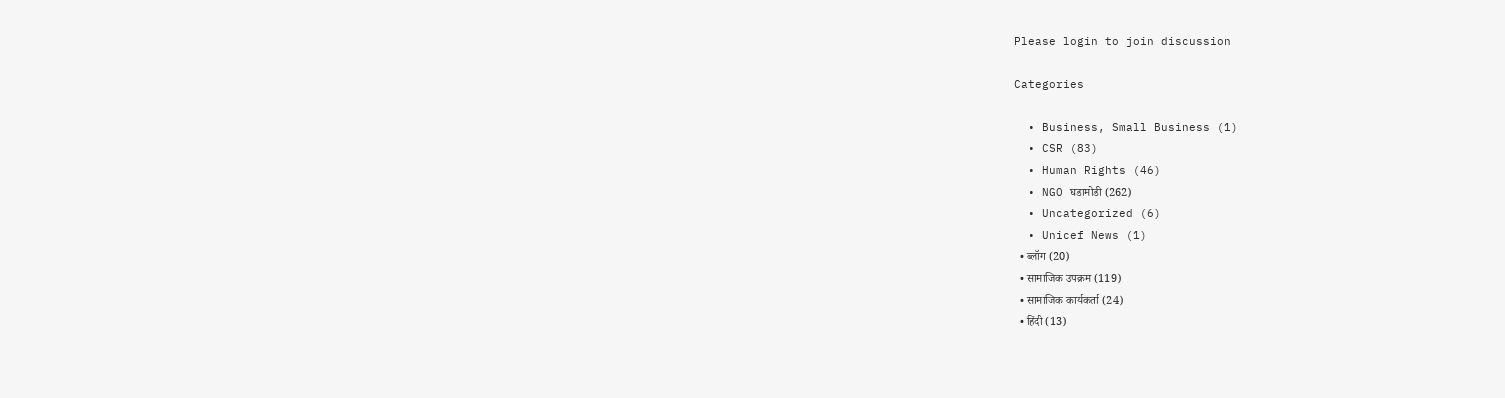Please login to join discussion

Categories

  • Business, Small Business (1)
  • CSR (83)
  • Human Rights (46)
  • NGO घडामोडी (262)
  • Uncategorized (6)
  • Unicef News (1)
  • ब्लॉग (20)
  • सामाजिक उपक्रम (119)
  • सामाजिक कार्यकर्ता (24)
  • हिंदी (13)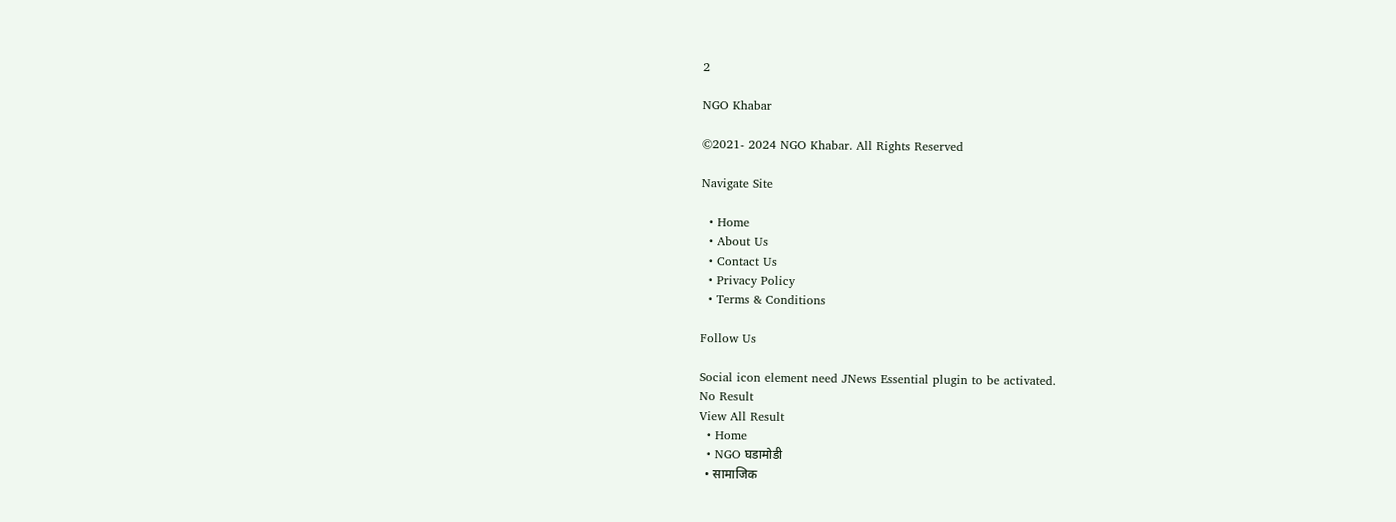2

NGO Khabar

©2021- 2024 NGO Khabar. All Rights Reserved

Navigate Site

  • Home
  • About Us
  • Contact Us
  • Privacy Policy
  • Terms & Conditions

Follow Us

Social icon element need JNews Essential plugin to be activated.
No Result
View All Result
  • Home
  • NGO घडामोडी
  • सामाजिक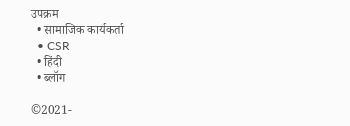उपक्रम
  • सामाजिक कार्यकर्ता
  • CSR
  • हिंदी
  • ब्लॉग

©2021-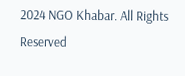2024 NGO Khabar. All Rights Reserved